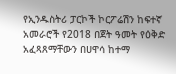የኢንዱስትሪ ፓርኮች ኮርፖሬሽን ከፍተኛ አመራሮች የ2018 በጀት ዓመት የዕቅድ አፈጻጸማቸውን በሀዋሳ ከተማ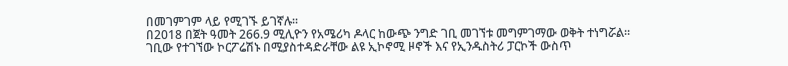በመገምገም ላይ የሚገኙ ይገኛሉ፡፡
በ2018 በጀት ዓመት 266.9 ሚሊዮን የአሜሪካ ዶላር ከውጭ ንግድ ገቢ መገኘቱ መግምገማው ወቅት ተነግሯል።
ገቢው የተገኘው ኮርፖሬሽኑ በሚያስተዳድራቸው ልዩ ኢኮኖሚ ዞኖች እና የኢንዱስትሪ ፓርኮች ውስጥ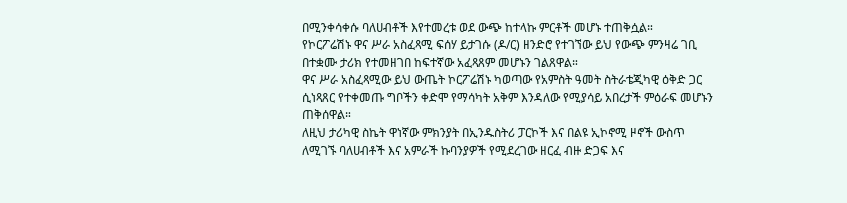በሚንቀሳቀሱ ባለሀብቶች እየተመረቱ ወደ ውጭ ከተላኩ ምርቶች መሆኑ ተጠቅሷል።
የኮርፖሬሽኑ ዋና ሥራ አስፈጻሚ ፍሰሃ ይታገሱ (ዶ/ር) ዘንድሮ የተገኘው ይህ የውጭ ምንዛሬ ገቢ በተቋሙ ታሪክ የተመዘገበ ከፍተኛው አፈጻጸም መሆኑን ገልጸዋል።
ዋና ሥራ አስፈጻሚው ይህ ውጤት ኮርፖሬሽኑ ካወጣው የአምስት ዓመት ስትራቴጂካዊ ዕቅድ ጋር ሲነጻጸር የተቀመጡ ግቦችን ቀድሞ የማሳካት አቅም እንዳለው የሚያሳይ አበረታች ምዕራፍ መሆኑን ጠቅሰዋል።
ለዚህ ታሪካዊ ስኬት ዋነኛው ምክንያት በኢንዱስትሪ ፓርኮች እና በልዩ ኢኮኖሚ ዞኖች ውስጥ ለሚገኙ ባለሀብቶች እና አምራች ኩባንያዎች የሚደረገው ዘርፈ ብዙ ድጋፍ እና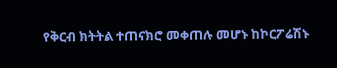የቅርብ ክትትል ተጠናክሮ መቀጠሉ መሆኑ ከኮርፖሬሽኑ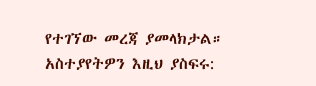የተገኘው መረጃ ያመላክታል።
አስተያየትዎን እዚህ ያስፍሩ: